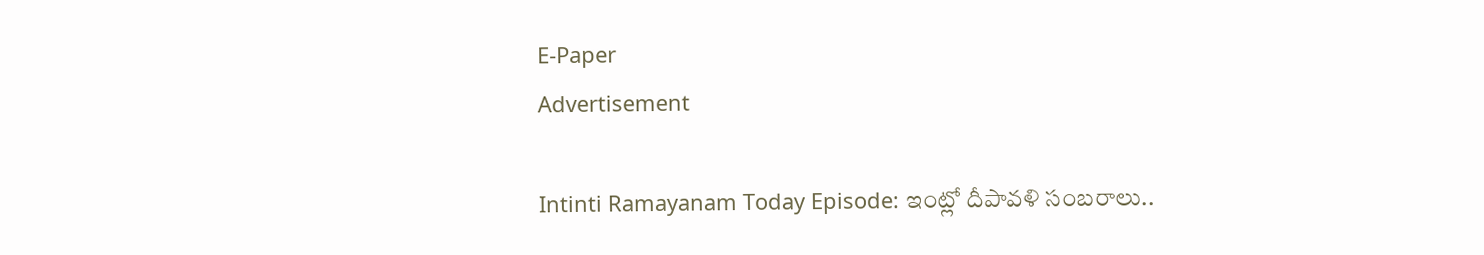E-Paper
Advertisement

Intinti Ramayanam Today Episode: ఇంట్లో దీపావళి సంబరాలు..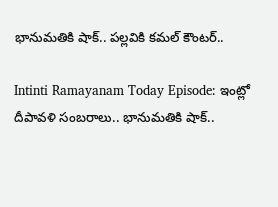భానుమతికి షాక్.. పల్లవికి కమల్ కౌంటర్..

Intinti Ramayanam Today Episode: ఇంట్లో దీపావళి సంబరాలు.. భానుమతికి షాక్..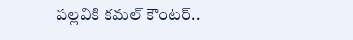పల్లవికి కమల్ కౌంటర్..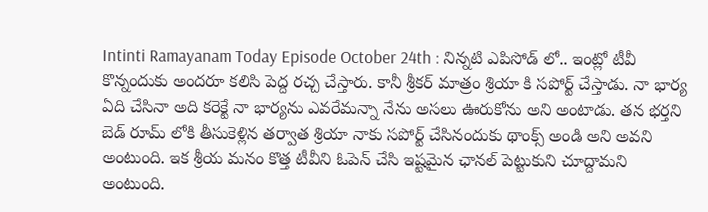Intinti Ramayanam Today Episode October 24th : నిన్నటి ఎపిసోడ్ లో.. ఇంట్లో టీవీ కొన్నందుకు అందరూ కలిసి పెద్ద రచ్చ చేస్తారు. కానీ శ్రీకర్ మాత్రం శ్రియా కి సపోర్ట్ చేస్తాడు. నా భార్య ఏది చేసినా అది కరెక్టే నా భార్యను ఎవరేమన్నా నేను అసలు ఊరుకోను అని అంటాడు. తన భర్తని బెడ్ రూమ్ లోకి తీసుకెళ్లిన తర్వాత శ్రియా నాకు సపోర్ట్ చేసినందుకు థాంక్స్ అండి అని అవని అంటుంది. ఇక శ్రీయ మనం కొత్త టీవీని ఓపెన్ చేసి ఇష్టమైన ఛానల్ పెట్టుకుని చూద్దామని అంటుంది.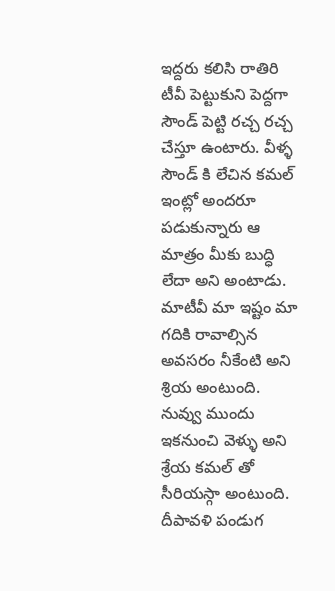ఇద్దరు కలిసి రాతిరి టీవీ పెట్టుకుని పెద్దగా సౌండ్ పెట్టి రచ్చ రచ్చ చేస్తూ ఉంటారు. వీళ్ళ సౌండ్ కి లేచిన కమల్ ఇంట్లో అందరూ పడుకున్నారు ఆ మాత్రం మీకు బుద్ధి లేదా అని అంటాడు. మాటీవీ మా ఇష్టం మా గదికి రావాల్సిన అవసరం నీకేంటి అని శ్రియ అంటుంది. నువ్వు ముందు ఇకనుంచి వెళ్ళు అని శ్రేయ కమల్ తో సీరియస్గా అంటుంది. దీపావళి పండుగ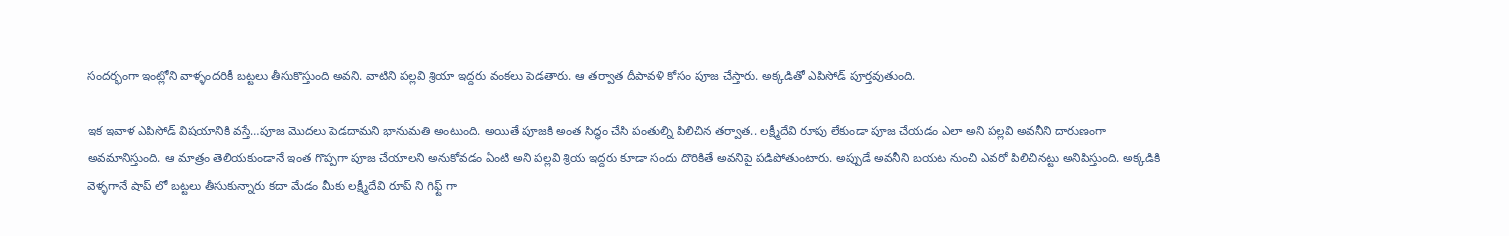సందర్భంగా ఇంట్లోని వాళ్ళందరికీ బట్టలు తీసుకొస్తుంది అవని. వాటిని పల్లవి శ్రియా ఇద్దరు వంకలు పెడతారు. ఆ తర్వాత దీపావళి కోసం పూజ చేస్తారు. అక్కడితో ఎపిసోడ్ పూర్తవుతుంది.

ఇక ఇవాళ ఎపిసోడ్ విషయానికి వస్తే…పూజ మొదలు పెడదామని భానుమతి అంటుంది. అయితే పూజకి అంత సిద్ధం చేసి పంతుల్ని పిలిచిన తర్వాత.. లక్ష్మీదేవి రూపు లేకుండా పూజ చేయడం ఎలా అని పల్లవి అవనీని దారుణంగా అవమానిస్తుంది. ఆ మాత్రం తెలియకుండానే ఇంత గొప్పగా పూజ చేయాలని అనుకోవడం ఏంటి అని పల్లవి శ్రియ ఇద్దరు కూడా సందు దొరికితే అవనిపై పడిపోతుంటారు. అప్పుడే అవనీని బయట నుంచి ఎవరో పిలిచినట్టు అనిపిస్తుంది. అక్కడికి వెళ్ళగానే షాప్ లో బట్టలు తీసుకున్నారు కదా మేడం మీకు లక్ష్మీదేవి రూప్ ని గిఫ్ట్ గా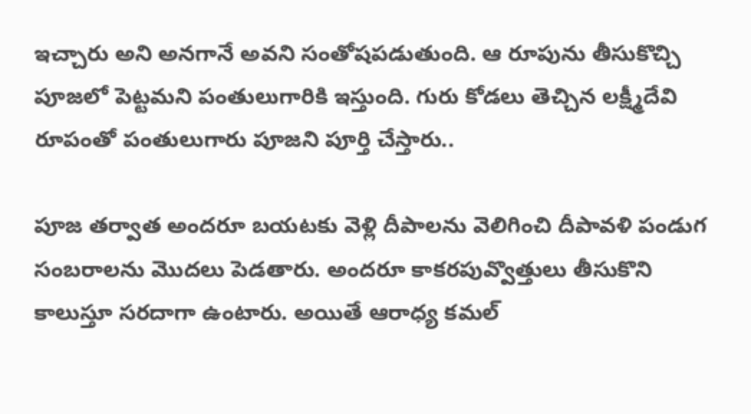ఇచ్చారు అని అనగానే అవని సంతోషపడుతుంది. ఆ రూపును తీసుకొచ్చి పూజలో పెట్టమని పంతులుగారికి ఇస్తుంది. గురు కోడలు తెచ్చిన లక్ష్మీదేవి రూపంతో పంతులుగారు పూజని పూర్తి చేస్తారు..

పూజ తర్వాత అందరూ బయటకు వెళ్లి దీపాలను వెలిగించి దీపావళి పండుగ సంబరాలను మొదలు పెడతారు. అందరూ కాకరపువ్వొత్తులు తీసుకొని కాలుస్తూ సరదాగా ఉంటారు. అయితే ఆరాధ్య కమల్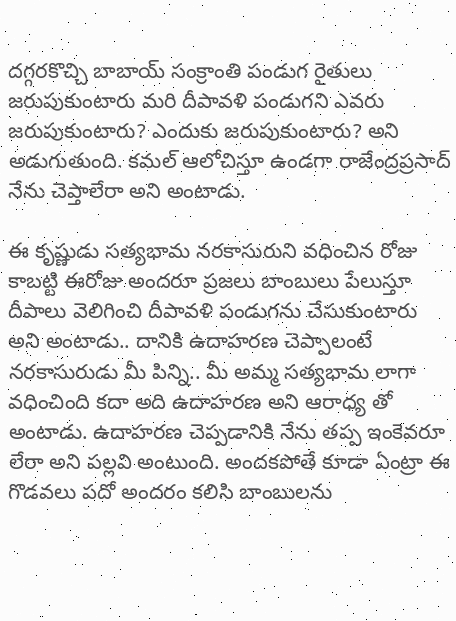దగ్గరకొచ్చి బాబాయ్ సంక్రాంతి పండుగ రైతులు జరుపుకుంటారు మరి దీపావళి పండుగని ఎవరు జరుపుకుంటారు? ఎందుకు జరుపుకుంటారు? అని అడుగుతుంది. కమల్ ఆలోచిస్తూ ఉండగా రాజేంద్రప్రసాద్ నేను చెప్తాలేరా అని అంటాడు.

ఈ కృష్ణుడు సత్యభామ నరకాసురుని వధించిన రోజు కాబట్టి ఈరోజు అందరూ ప్రజలు బాంబులు పేలుస్తూ దీపాలు వెలిగించి దీపావళి పండుగను చేసుకుంటారు అని అంటాడు.. దానికి ఉదాహరణ చెప్పాలంటే నరకాసురుడు మీ పిన్ని.. మీ అమ్మ సత్యభామ లాగా వధించింది కదా అది ఉదాహరణ అని ఆరాధ్య తో అంటాడు. ఉదాహరణ చెప్పడానికి నేను తప్ప ఇంకెవరూ లేరా అని పల్లవి అంటుంది. అందకపోతే కూడా ఏంట్రా ఈ గొడవలు పదో అందరం కలిసి బాంబులను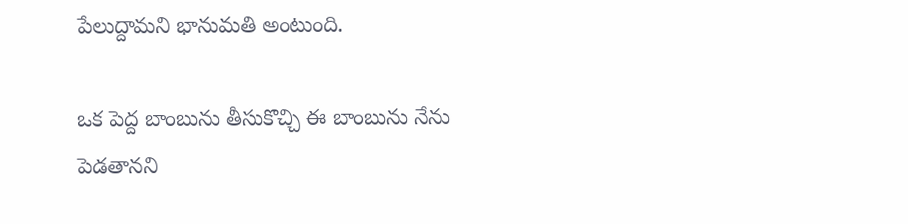పేలుద్దామని భానుమతి అంటుంది.

ఒక పెద్ద బాంబును తీసుకొచ్చి ఈ బాంబును నేను పెడతానని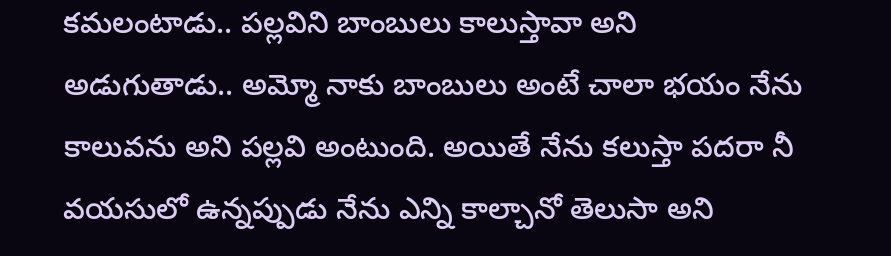కమలంటాడు.. పల్లవిని బాంబులు కాలుస్తావా అని అడుగుతాడు.. అమ్మో నాకు బాంబులు అంటే చాలా భయం నేను కాలువను అని పల్లవి అంటుంది. అయితే నేను కలుస్తా పదరా నీ వయసులో ఉన్నప్పుడు నేను ఎన్ని కాల్చానో తెలుసా అని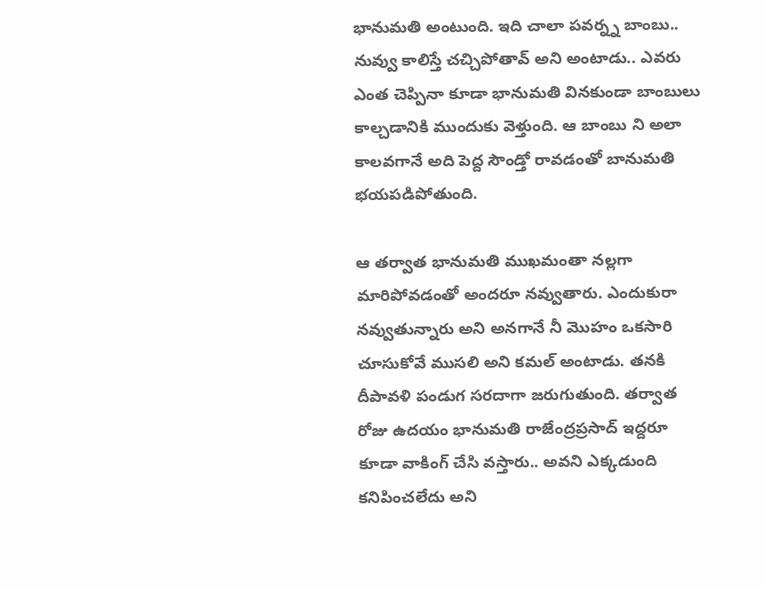భానుమతి అంటుంది. ఇది చాలా పవర్న్న బాంబు.. నువ్వు కాలిస్తే చచ్చిపోతావ్ అని అంటాడు.. ఎవరు ఎంత చెప్పినా కూడా భానుమతి వినకుండా బాంబులు కాల్చడానికి ముందుకు వెళ్తుంది. ఆ బాంబు ని అలా కాలవగానే అది పెద్ద సౌండ్తో రావడంతో బానుమతి భయపడిపోతుంది.

ఆ తర్వాత భానుమతి ముఖమంతా నల్లగా మారిపోవడంతో అందరూ నవ్వుతారు. ఎందుకురా నవ్వుతున్నారు అని అనగానే నీ మొహం ఒకసారి చూసుకోవే ముసలి అని కమల్ అంటాడు. తనకి దీపావళి పండుగ సరదాగా జరుగుతుంది. తర్వాత రోజు ఉదయం భానుమతి రాజేంద్రప్రసాద్ ఇద్దరూ కూడా వాకింగ్ చేసి వస్తారు.. అవని ఎక్కడుంది కనిపించలేదు అని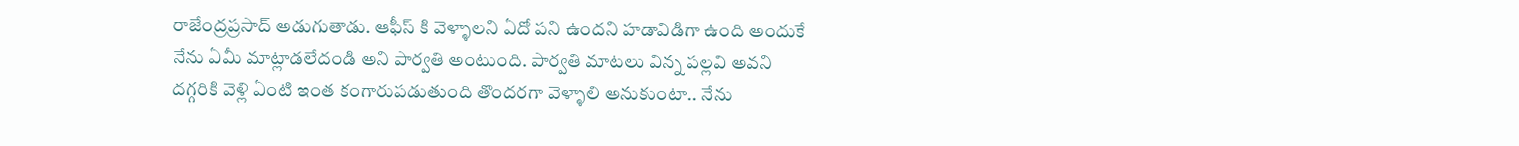రాజేంద్రప్రసాద్ అడుగుతాడు. ఆఫీస్ కి వెళ్ళాలని ఏదో పని ఉందని హడావిడిగా ఉంది అందుకే నేను ఏమీ మాట్లాడలేదండి అని పార్వతి అంటుంది. పార్వతి మాటలు విన్న పల్లవి అవని దగ్గరికి వెళ్లి ఏంటి ఇంత కంగారుపడుతుంది తొందరగా వెళ్ళాలి అనుకుంటా.. నేను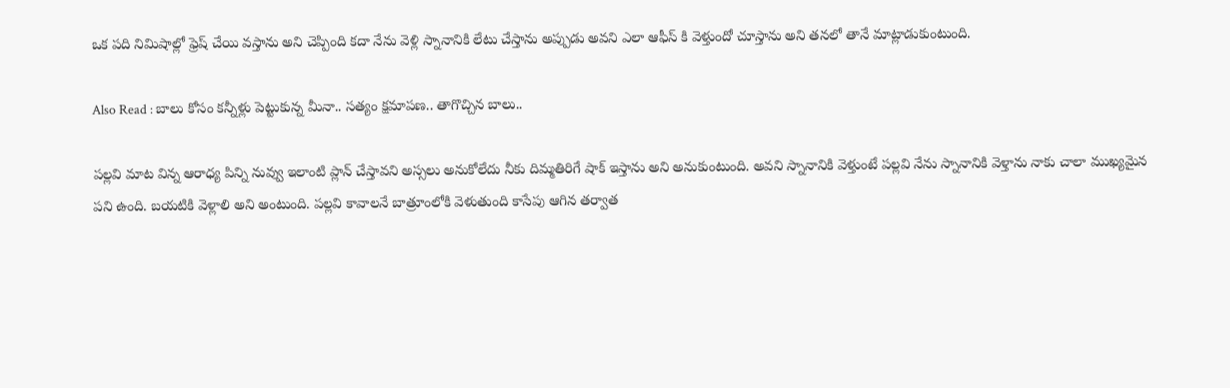ఒక పది నిమిషాల్లో ఫ్రెష్ చేయి వస్తాను అని చెప్పింది కదా నేను వెళ్లి స్నానానికి లేటు చేస్తాను అప్పుడు అవని ఎలా ఆఫీస్ కి వెళ్తుందో చూస్తాను అని తనలో తానే మాట్లాడుకుంటుంది.

Also Read : బాలు కోసం కన్నీళ్లు పెట్టుకున్న మీనా.. సత్యం క్షమాపణ.. తాగొచ్చిన బాలు..

పల్లవి మాట విన్న ఆరాధ్య పిన్ని నువ్వు ఇలాంటి ప్లాన్ చేస్తావని అస్సలు అనుకోలేదు నీకు దిమ్మతిరిగే షాక్ ఇస్తాను అని అనుకుంటుంది. అవని స్నానానికి వెళ్తుంటే పల్లవి నేను స్నానానికి వెళ్తాను నాకు చాలా ముఖ్యమైన పని ఉంది. బయటికి వెళ్లాలి అని అంటుంది. పల్లవి కావాలనే బాత్రూంలోకి వెళుతుంది కాసేపు ఆగిన తర్వాత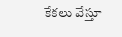కేకలు వేస్తూ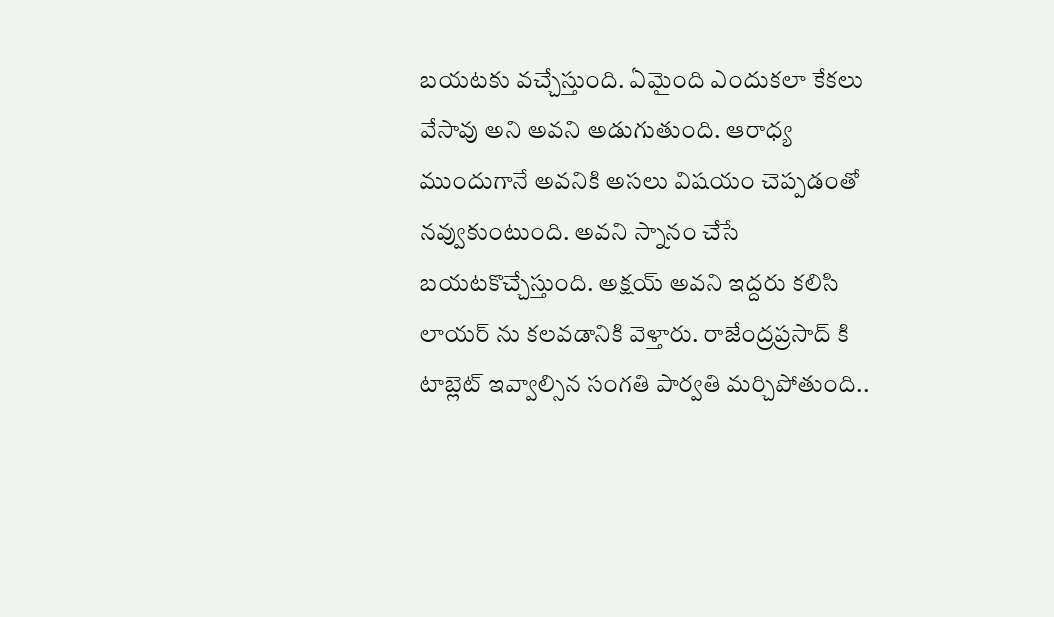బయటకు వచ్చేస్తుంది. ఏమైంది ఎందుకలా కేకలు వేసావు అని అవని అడుగుతుంది. ఆరాధ్య ముందుగానే అవనికి అసలు విషయం చెప్పడంతో నవ్వుకుంటుంది. అవని స్నానం చేసే బయటకొచ్చేస్తుంది. అక్షయ్ అవని ఇద్దరు కలిసి లాయర్ ను కలవడానికి వెళ్తారు. రాజేంద్రప్రసాద్ కి టాబ్లెట్ ఇవ్వాల్సిన సంగతి పార్వతి మర్చిపోతుంది..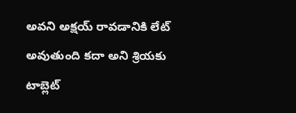అవని అక్షయ్ రావడానికి లేట్ అవుతుంది కదా అని శ్రియకు టాబ్లెట్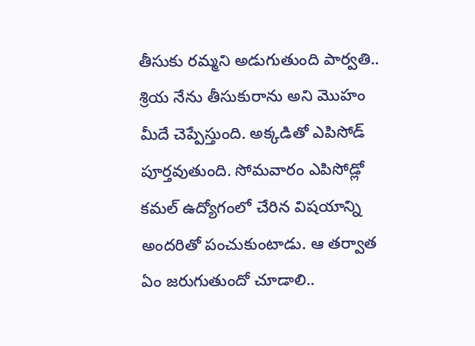తీసుకు రమ్మని అడుగుతుంది పార్వతి.. శ్రియ నేను తీసుకురాను అని మొహం మీదే చెప్పేస్తుంది. అక్కడితో ఎపిసోడ్ పూర్తవుతుంది. సోమవారం ఎపిసోడ్లో కమల్ ఉద్యోగంలో చేరిన విషయాన్ని అందరితో పంచుకుంటాడు. ఆ తర్వాత ఏం జరుగుతుందో చూడాలి..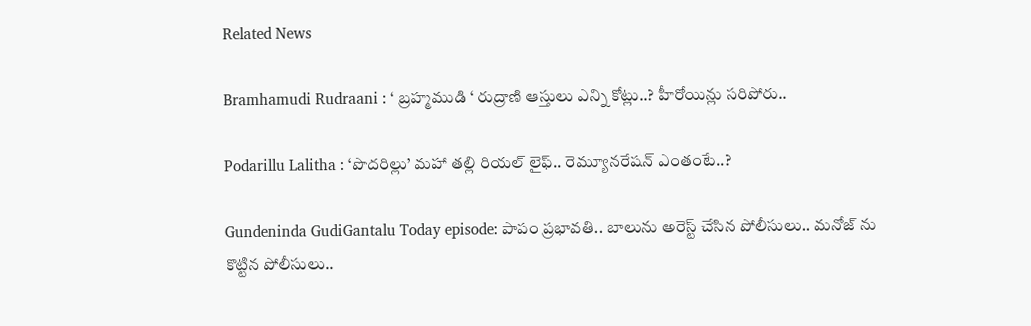Related News

Bramhamudi Rudraani : ‘ బ్రహ్మముడి ‘ రుద్రాణి ఆస్తులు ఎన్ని కోట్లు..? హీరోయిన్లు సరిపోరు..

Podarillu Lalitha : ‘పొదరిల్లు’ మహా తల్లి రియల్ లైఫ్.. రెమ్యూనరేషన్ ఎంతంటే..?

Gundeninda GudiGantalu Today episode: పాపం ప్రభావతి.. బాలును అరెస్ట్ చేసిన పోలీసులు.. మనోజ్ ను కొట్టిన పోలీసులు..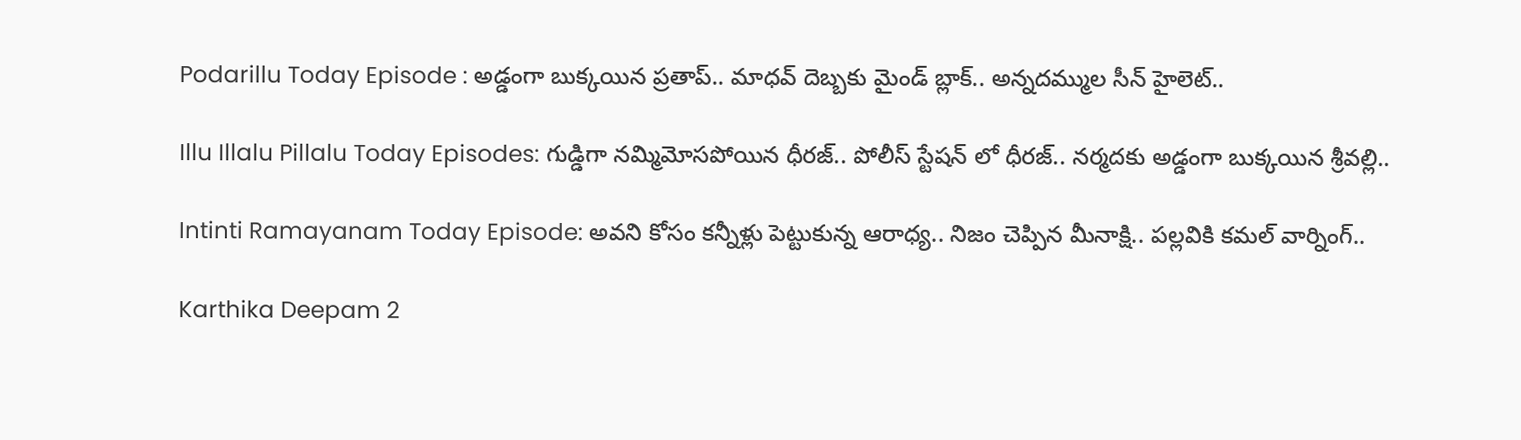Podarillu Today Episode : అడ్డంగా బుక్కయిన ప్రతాప్.. మాధవ్ దెబ్బకు మైండ్ బ్లాక్.. అన్నదమ్ముల సీన్ హైలెట్..

Illu Illalu Pillalu Today Episodes: గుడ్డిగా నమ్మిమోసపోయిన ధీరజ్.. పోలీస్ స్టేషన్ లో ధీరజ్.. నర్మదకు అడ్డంగా బుక్కయిన శ్రీవల్లి..

Intinti Ramayanam Today Episode: అవని కోసం కన్నీళ్లు పెట్టుకున్న ఆరాధ్య.. నిజం చెప్పిన మీనాక్షి.. పల్లవికి కమల్ వార్నింగ్..

Karthika Deepam 2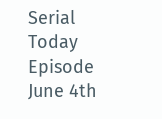Serial Today Episode June 4th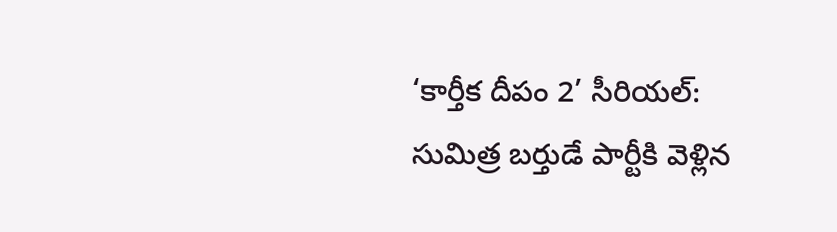‘కార్తీక దీపం 2’ సీరియల్‌:  సుమిత్ర బర్తుడే పార్టీకి వెళ్లిన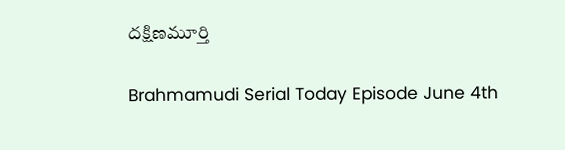దక్షిణమూర్తి

Brahmamudi Serial Today Episode June 4th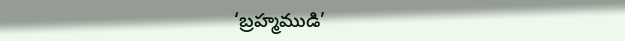‘బ్రహ్మముడి’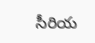సీరియ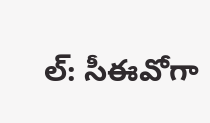ల్‌: సీఈవోగా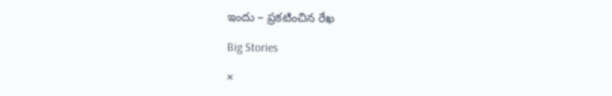ఇందు – ప్రకటించిన రేఖ

Big Stories

×